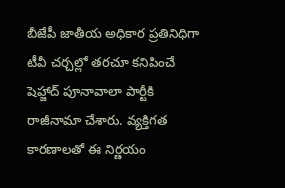బీజేపీ జాతీయ అధికార ప్రతినిధిగా టీవీ చర్చల్లో తరచూ కనిపించే షెహ్జాద్ పూనావాలా పార్టీకి రాజీనామా చేశారు. వ్యక్తిగత కారణాలతో ఈ నిర్ణయం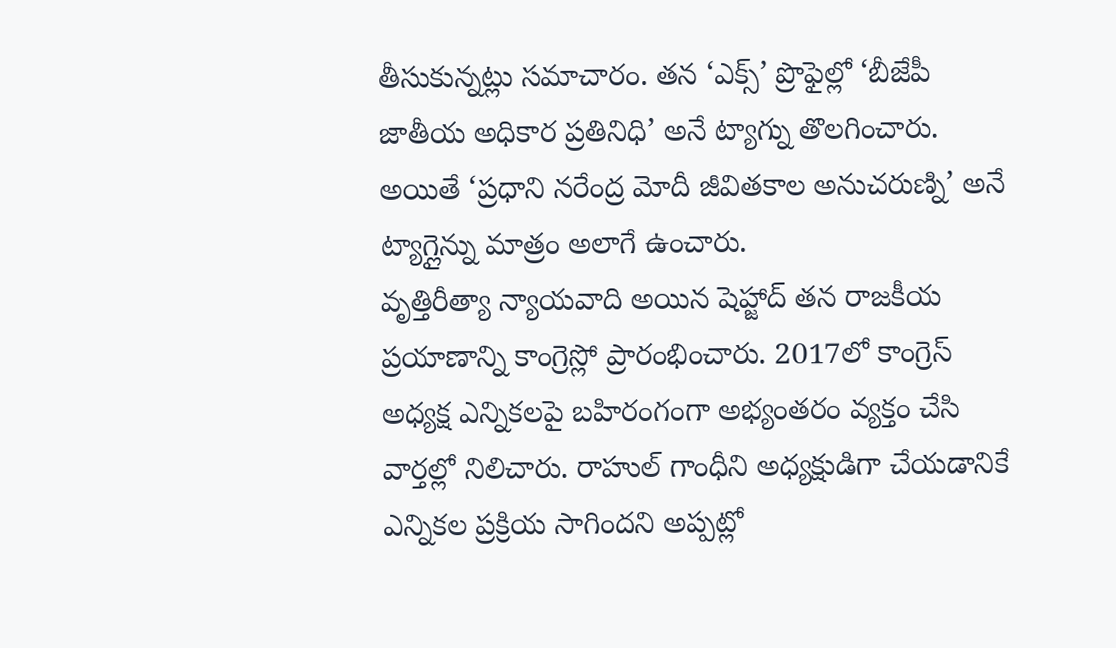తీసుకున్నట్లు సమాచారం. తన ‘ఎక్స్’ ప్రొఫైల్లో ‘బీజేపీ జాతీయ అధికార ప్రతినిధి’ అనే ట్యాగ్ను తొలగించారు. అయితే ‘ప్రధాని నరేంద్ర మోదీ జీవితకాల అనుచరుణ్ని’ అనే ట్యాగ్లైన్ను మాత్రం అలాగే ఉంచారు.
వృత్తిరీత్యా న్యాయవాది అయిన షెహ్జాద్ తన రాజకీయ ప్రయాణాన్ని కాంగ్రెస్లో ప్రారంభించారు. 2017లో కాంగ్రెస్ అధ్యక్ష ఎన్నికలపై బహిరంగంగా అభ్యంతరం వ్యక్తం చేసి వార్తల్లో నిలిచారు. రాహుల్ గాంధీని అధ్యక్షుడిగా చేయడానికే ఎన్నికల ప్రక్రియ సాగిందని అప్పట్లో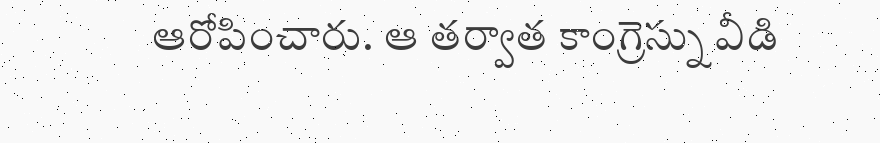ఆరోపించారు. ఆ తర్వాత కాంగ్రెస్ను వీడి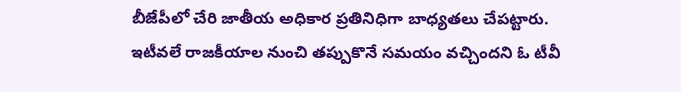బీజేపీలో చేరి జాతీయ అధికార ప్రతినిధిగా బాధ్యతలు చేపట్టారు.
ఇటీవలే రాజకీయాల నుంచి తప్పుకొనే సమయం వచ్చిందని ఓ టీవీ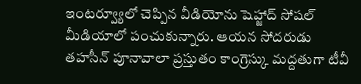ఇంటర్వ్యూలో చెప్పిన వీడియోను షెహ్జాద్ సోషల్ మీడియాలో పంచుకున్నారు. ఆయన సోదరుడు తహసీన్ పూనావాలా ప్రస్తుతం కాంగ్రెస్కు మద్దతుగా టీవీ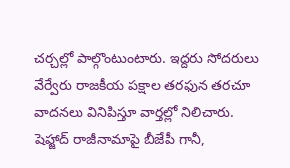చర్చల్లో పాల్గొంటుంటారు. ఇద్దరు సోదరులు వేర్వేరు రాజకీయ పక్షాల తరఫున తరచూ వాదనలు వినిపిస్తూ వార్తల్లో నిలిచారు. షెహ్జాద్ రాజీనామాపై బీజేపీ గానీ,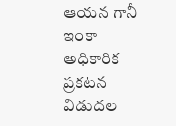ఆయన గానీ ఇంకా అధికారిక ప్రకటన విడుదల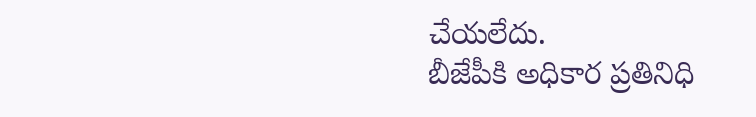చేయలేదు.
బీజేపీకి అధికార ప్రతినిధి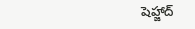షెహ్జాద్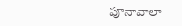పూనావాలా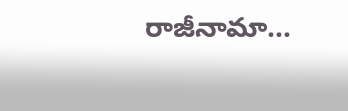రాజీనామా...